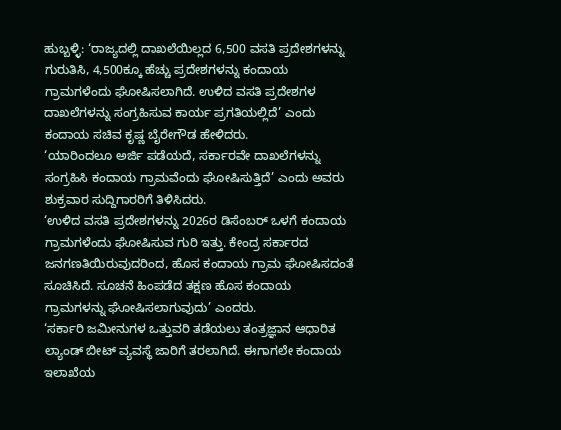ಹುಬ್ಬಳ್ಳಿ: ‘ರಾಜ್ಯದಲ್ಲಿ ದಾಖಲೆಯಿಲ್ಲದ 6,500 ವಸತಿ ಪ್ರದೇಶಗಳನ್ನು ಗುರುತಿಸಿ, 4,500ಕ್ಕೂ ಹೆಚ್ಚು ಪ್ರದೇಶಗಳನ್ನು ಕಂದಾಯ ಗ್ರಾಮಗಳೆಂದು ಘೋಷಿಸಲಾಗಿದೆ. ಉಳಿದ ವಸತಿ ಪ್ರದೇಶಗಳ ದಾಖಲೆಗಳನ್ನು ಸಂಗ್ರಹಿಸುವ ಕಾರ್ಯ ಪ್ರಗತಿಯಲ್ಲಿದೆ’ ಎಂದು ಕಂದಾಯ ಸಚಿವ ಕೃಷ್ಣ ಬೈರೇಗೌಡ ಹೇಳಿದರು.
‘ಯಾರಿಂದಲೂ ಅರ್ಜಿ ಪಡೆಯದೆ, ಸರ್ಕಾರವೇ ದಾಖಲೆಗಳನ್ನು ಸಂಗ್ರಹಿಸಿ ಕಂದಾಯ ಗ್ರಾಮವೆಂದು ಘೋಷಿಸುತ್ತಿದೆ’ ಎಂದು ಅವರು ಶುಕ್ರವಾರ ಸುದ್ದಿಗಾರರಿಗೆ ತಿಳಿಸಿದರು.
‘ಉಳಿದ ವಸತಿ ಪ್ರದೇಶಗಳನ್ನು 2026ರ ಡಿಸೆಂಬರ್ ಒಳಗೆ ಕಂದಾಯ ಗ್ರಾಮಗಳೆಂದು ಘೋಷಿಸುವ ಗುರಿ ಇತ್ತು. ಕೇಂದ್ರ ಸರ್ಕಾರದ ಜನಗಣತಿಯಿರುವುದರಿಂದ, ಹೊಸ ಕಂದಾಯ ಗ್ರಾಮ ಘೋಷಿಸದಂತೆ ಸೂಚಿಸಿದೆ. ಸೂಚನೆ ಹಿಂಪಡೆದ ತಕ್ಷಣ ಹೊಸ ಕಂದಾಯ ಗ್ರಾಮಗಳನ್ನು ಘೋಷಿಸಲಾಗುವುದು’ ಎಂದರು.
‘ಸರ್ಕಾರಿ ಜಮೀನುಗಳ ಒತ್ತುವರಿ ತಡೆಯಲು ತಂತ್ರಜ್ಞಾನ ಆಧಾರಿತ ಲ್ಯಾಂಡ್ ಬೀಟ್ ವ್ಯವಸ್ಥೆ ಜಾರಿಗೆ ತರಲಾಗಿದೆ. ಈಗಾಗಲೇ ಕಂದಾಯ ಇಲಾಖೆಯ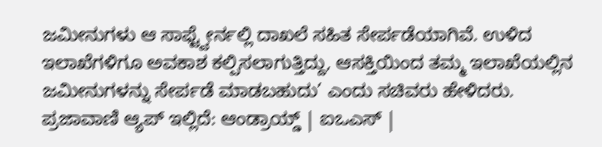ಜಮೀನುಗಳು ಆ ಸಾಫ್ಟ್ವೇರ್ನಲ್ಲಿ ದಾಖಲೆ ಸಹಿತ ಸೇರ್ಪಡೆಯಾಗಿವೆ. ಉಳಿದ ಇಲಾಖೆಗಳಿಗೂ ಅವಕಾಶ ಕಲ್ಪಿಸಲಾಗುತ್ತಿದ್ದು, ಆಸಕ್ತಿಯಿಂದ ತಮ್ಮ ಇಲಾಖೆಯಲ್ಲಿನ ಜಮೀನುಗಳನ್ನು ಸೇರ್ಪಡೆ ಮಾಡಬಹುದು’ ಎಂದು ಸಚಿವರು ಹೇಳಿದರು.
ಪ್ರಜಾವಾಣಿ ಆ್ಯಪ್ ಇಲ್ಲಿದೆ: ಆಂಡ್ರಾಯ್ಡ್ | ಐಒಎಸ್ |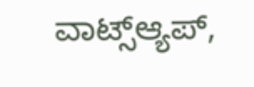ವಾಟ್ಸ್ಆ್ಯಪ್,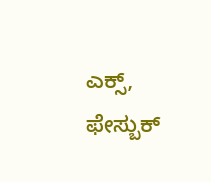ಎಕ್ಸ್, ಫೇಸ್ಬುಕ್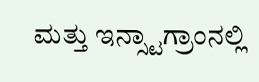ಮತ್ತು ಇನ್ಸ್ಟಾಗ್ರಾಂನಲ್ಲಿ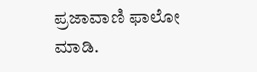ಪ್ರಜಾವಾಣಿ ಫಾಲೋ ಮಾಡಿ.